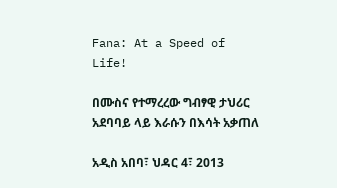Fana: At a Speed of Life!

በሙስና የተማረረው ግብፃዊ ታህሪር አደባባይ ላይ እራሱን በእሳት አቃጠለ

አዲስ አበባ፣ ህዳር 4፣ 2013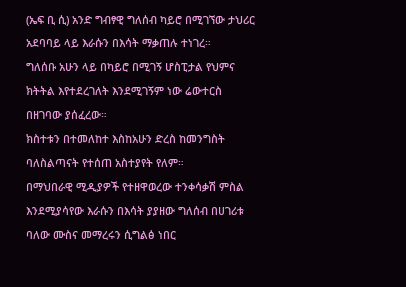(ኤፍ ቢ ሲ) አንድ ግብፃዊ ግለሰብ ካይሮ በሚገኘው ታህሪር አደባባይ ላይ እራሱን በእሳት ማቃጠሉ ተነገረ።
ግለሰቡ አሁን ላይ በካይሮ በሚገኝ ሆስፒታል የህምና ክትትል እየተደረገለት እንደሚገኝም ነው ሬውተርስ በዘገባው ያሰፈረው።
ክስተቱን በተመለከተ እስከአሁን ድረስ ከመንግስት ባለስልጣናት የተሰጠ አስተያየት የለም።
በማህበራዊ ሚዲያዎች የተዘዋወረው ተንቀሳቃሽ ምስል እንደሚያሳየው እራሱን በእሳት ያያዘው ግለሰብ በሀገሪቱ ባለው ሙስና መማረሩን ሲግልፅ ነበር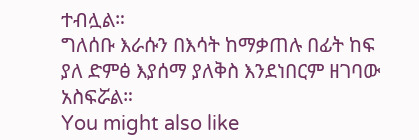ተብሏል።
ግለሰቡ እራሱን በእሳት ከማቃጠሉ በፊት ከፍ ያለ ድምፅ እያሰማ ያለቅስ እንደነበርም ዘገባው አስፍሯል።
You might also like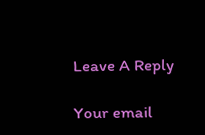Leave A Reply

Your email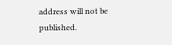address will not be published.